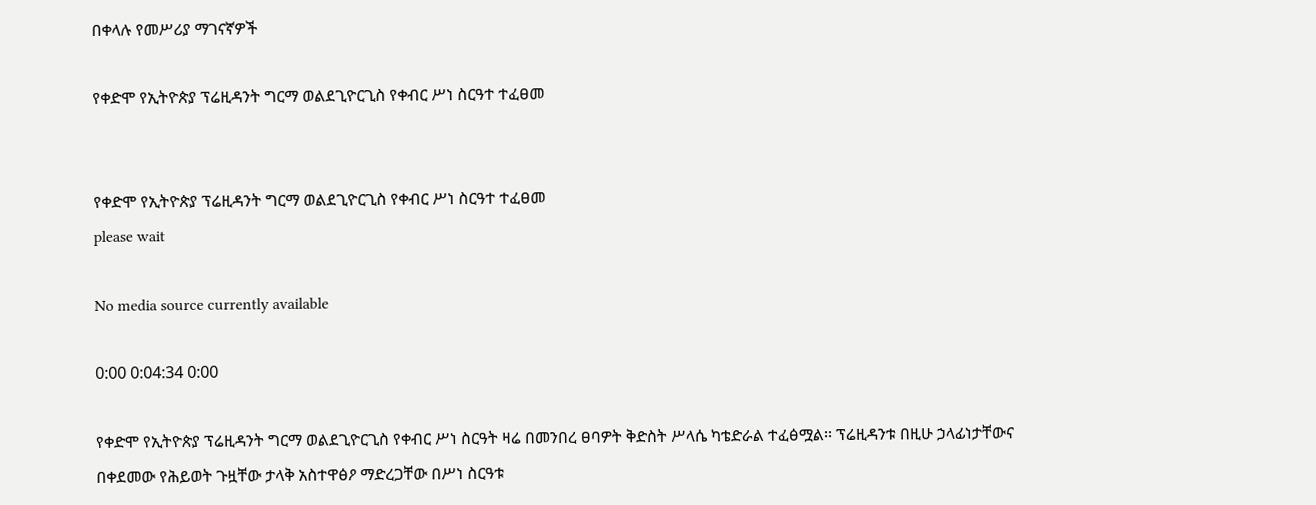በቀላሉ የመሥሪያ ማገናኛዎች

የቀድሞ የኢትዮጵያ ፕሬዚዳንት ግርማ ወልደጊዮርጊስ የቀብር ሥነ ስርዓተ ተፈፀመ


የቀድሞ የኢትዮጵያ ፕሬዚዳንት ግርማ ወልደጊዮርጊስ የቀብር ሥነ ስርዓተ ተፈፀመ
please wait

No media source currently available

0:00 0:04:34 0:00

የቀድሞ የኢትዮጵያ ፕሬዚዳንት ግርማ ወልደጊዮርጊስ የቀብር ሥነ ስርዓት ዛሬ በመንበረ ፀባዎት ቅድስት ሥላሴ ካቴድራል ተፈፅሟል፡፡ ፕሬዚዳንቱ በዚሁ ኃላፊነታቸውና በቀደመው የሕይወት ጉዟቸው ታላቅ አስተዋፅዖ ማድረጋቸው በሥነ ስርዓቱ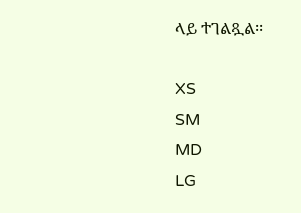ላይ ተገልጿል፡፡

XS
SM
MD
LG